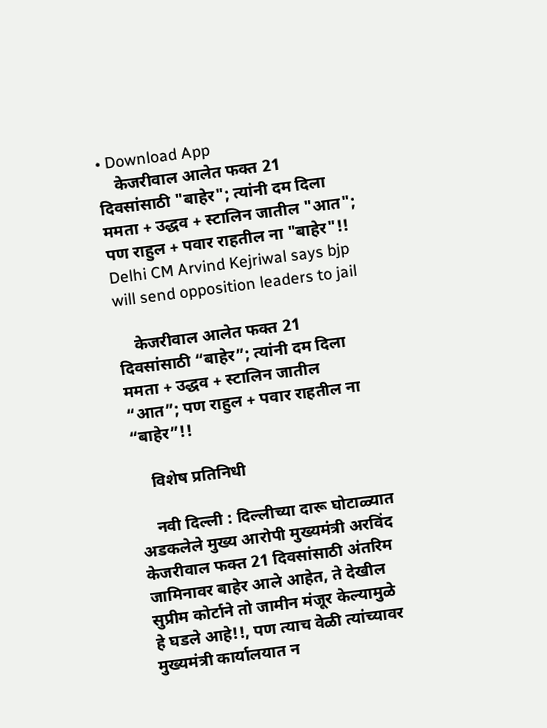• Download App
    केजरीवाल आलेत फक्त 21 दिवसांसाठी "बाहेर"; त्यांनी दम दिला ममता + उद्धव + स्टालिन जातील "आत"; पण राहुल + पवार राहतील ना "बाहेर"!! Delhi CM Arvind Kejriwal says bjp will send opposition leaders to jail

    केजरीवाल आलेत फक्त 21 दिवसांसाठी “बाहेर”; त्यांनी दम दिला ममता + उद्धव + स्टालिन जातील “आत”; पण राहुल + पवार राहतील ना “बाहेर”!!

    विशेष प्रतिनिधी

    नवी दिल्ली : दिल्लीच्या दारू घोटाळ्यात अडकलेले मुख्य आरोपी मुख्यमंत्री अरविंद केजरीवाल फक्त 21 दिवसांसाठी अंतरिम जामिनावर बाहेर आले आहेत, ते देखील सुप्रीम कोर्टाने तो जामीन मंजूर केल्यामुळे हे घडले आहे!!, पण त्याच वेळी त्यांच्यावर मुख्यमंत्री कार्यालयात न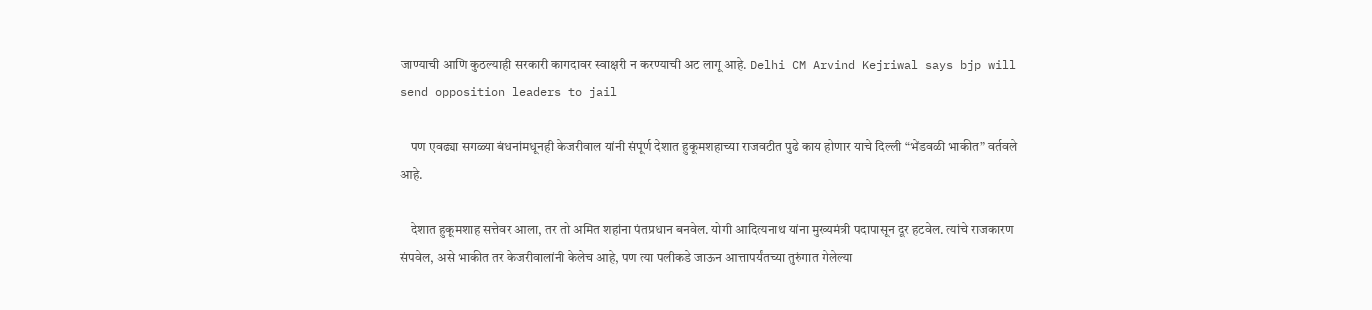जाण्याची आणि कुठल्याही सरकारी कागदावर स्वाक्षरी न करण्याची अट लागू आहे. Delhi CM Arvind Kejriwal says bjp will send opposition leaders to jail

    पण एवढ्या सगळ्या बंधनांमधूनही केजरीवाल यांनी संपूर्ण देशात हुकूमशहाच्या राजवटीत पुढे काय होणार याचे दिल्ली “भेंडवळी भाकीत” वर्तवले आहे.

    देशात हुकूमशाह सत्तेवर आला, तर तो अमित शहांना पंतप्रधान बनवेल. योगी आदित्यनाथ यांना मुख्यमंत्री पदापासून दूर हटवेल. त्यांचे राजकारण संपवेल, असे भाकीत तर केजरीवालांनी केलेच आहे, पण त्या पलीकडे जाऊन आत्तापर्यंतच्या तुरुंगात गेलेल्या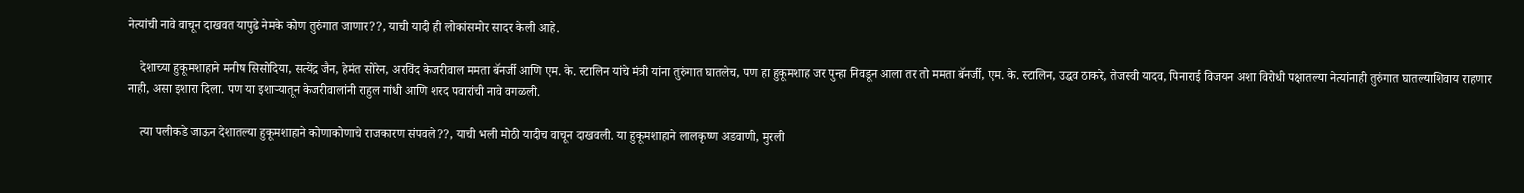नेत्यांची नावे वाचून दाखवत यापुढे नेमके कोण तुरुंगात जाणार??, याची यादी ही लोकांसमोर सादर केली आहे.

    देशाच्या हुकूमशाहाने मनीष सिसोदिया, सत्येंद्र जैन, हेमंत सोरेन, अरविंद केजरीवाल ममता बॅनर्जी आणि एम. के. स्टालिन यांचे मंत्री यांना तुरुंगात घातलेच, पण हा हुकूमशाह जर पुन्हा निवडून आला तर तो ममता बॅनर्जी, एम. के. स्टालिन, उद्धव ठाकरे, तेजस्वी यादव, पिनाराई विजयन अशा विरोधी पक्षातल्या नेत्यांनाही तुरुंगात घातल्याशिवाय राहणार नाही, असा इशारा दिला. पण या इशाऱ्यातून केजरीवालांनी राहुल गांधी आणि शरद पवारांची नावे वगळली.

    त्या पलीकडे जाऊन देशातल्या हुकूमशाहाने कोणाकोणाचे राजकारण संपवले??, याची भली मोठी यादीच वाचून दाखवली. या हुकूमशाहाने लालकृष्ण अडवाणी, मुरली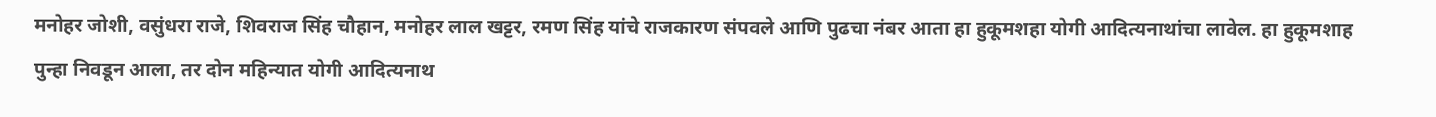मनोहर जोशी, वसुंधरा राजे, शिवराज सिंह चौहान, मनोहर लाल खट्टर, रमण सिंह यांचे राजकारण संपवले आणि पुढचा नंबर आता हा हुकूमशहा योगी आदित्यनाथांचा लावेल. हा हुकूमशाह पुन्हा निवडून आला, तर दोन महिन्यात योगी आदित्यनाथ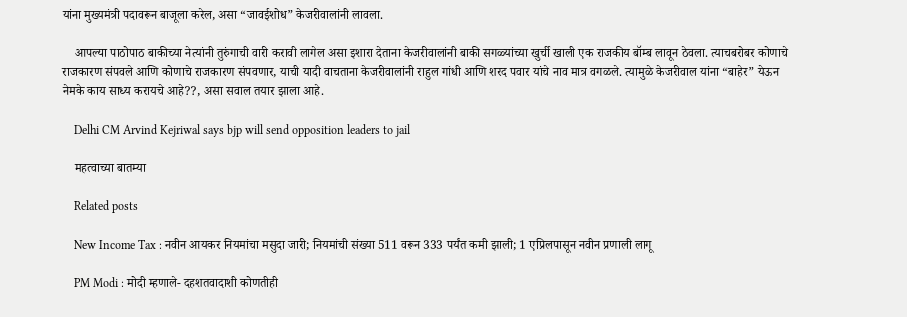यांना मुख्यमंत्री पदावरून बाजूला करेल, असा “जावईशोध” केजरीवालांनी लावला.

    आपल्या पाठोपाठ बाकीच्या नेत्यांनी तुरुंगाची वारी करावी लागेल असा इशारा देताना केजरीवालांनी बाकी सगळ्यांच्या खुर्ची खाली एक राजकीय बॉम्ब लावून ठेवला. त्याचबरोबर कोणाचे राजकारण संपवले आणि कोणाचे राजकारण संपवणार, याची यादी वाचताना केजरीवालांनी राहुल गांधी आणि शरद पवार यांचे नाव मात्र वगळले. त्यामुळे केजरीवाल यांना “बाहेर” येऊन नेमके काय साध्य करायचे आहे??, असा सवाल तयार झाला आहे.

    Delhi CM Arvind Kejriwal says bjp will send opposition leaders to jail

    महत्वाच्या बातम्या

    Related posts

    New Income Tax : नवीन आयकर नियमांचा मसुदा जारी; नियमांची संख्या 511 वरून 333 पर्यंत कमी झाली; 1 एप्रिलपासून नवीन प्रणाली लागू

    PM Modi : मोदी म्हणाले- दहशतवादाशी कोणतीही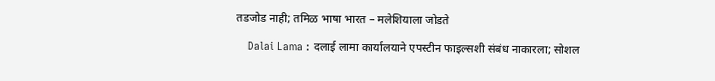तडजोड नाही; तमिळ भाषा भारत – मलेशियाला जोडते

    Dalai Lama : दलाई लामा कार्यालयाने एपस्टीन फाइल्सशी संबंध नाकारला; सोशल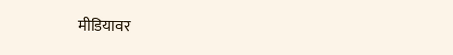मीडियावर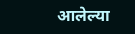आलेल्या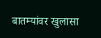बातम्यांवर खुलासा